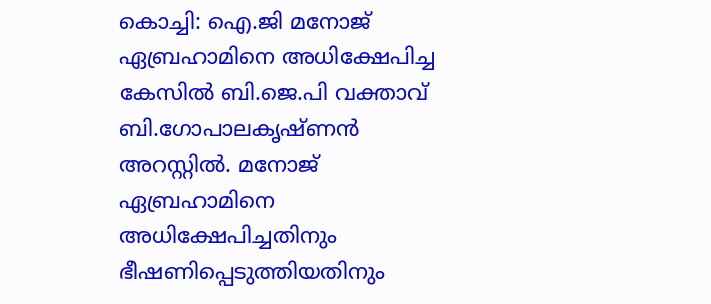കൊച്ചി: ഐ.ജി മനോജ് ഏബ്രഹാമിനെ അധിക്ഷേപിച്ച കേസില്‍ ബി.ജെ.പി വക്താവ് ബി.ഗോപാലകൃഷ്ണന്‍ അറസ്റ്റില്‍. മനോജ് ഏബ്രഹാമിനെ അധിക്ഷേപിച്ചതിനും ഭീഷണിപ്പെടുത്തിയതിനും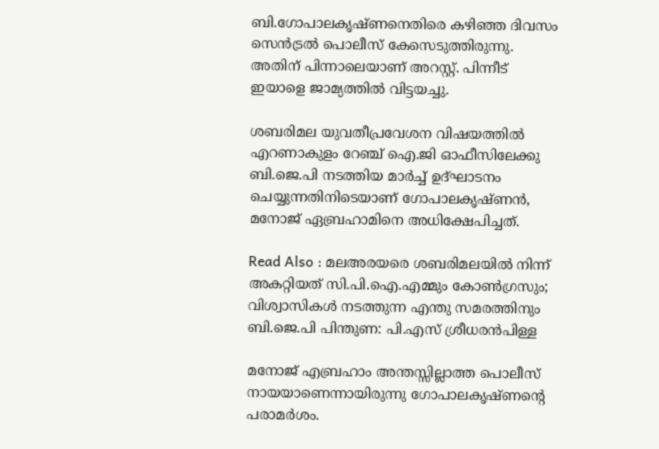ബി.ഗോപാലകൃഷ്ണനെതിരെ കഴിഞ്ഞ ദിവസം സെന്‍ട്രല്‍ പൊലീസ് കേസെടുത്തിരുന്നു. അതിന് പിന്നാലെയാണ് അറസ്റ്റ്. പിന്നീട് ഇയാളെ ജാമ്യത്തില്‍ വിട്ടയച്ചു.

ശബരിമല യുവതീപ്രവേശന വിഷയത്തില്‍ എറണാകുളം റേഞ്ച് ഐ.ജി ഓഫീസിലേക്കു ബി.ജെ.പി നടത്തിയ മാര്‍ച്ച് ഉദ്ഘാടനം ചെയ്യുന്നതിനിടെയാണ് ഗോപാലകൃഷ്ണന്‍, മനോജ് ഏബ്രഹാമിനെ അധിക്ഷേപിച്ചത്.

Read Also : മലഅരയരെ ശബരിമലയില്‍ നിന്ന് അകറ്റിയത് സി.പി.ഐ.എമ്മും കോണ്‍ഗ്രസും; വിശ്വാസികള്‍ നടത്തുന്ന എന്തു സമരത്തിനും ബി.ജെ.പി പിന്തുണ: പി.എസ് ശ്രീധരന്‍പിള്ള

മനോജ് എബ്രഹാം അന്തസ്സില്ലാത്ത പൊലീസ് നായയാണെന്നായിരുന്നു ഗോപാലകൃഷ്ണന്റെ പരാമര്‍ശം.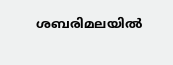ശബരിമലയില്‍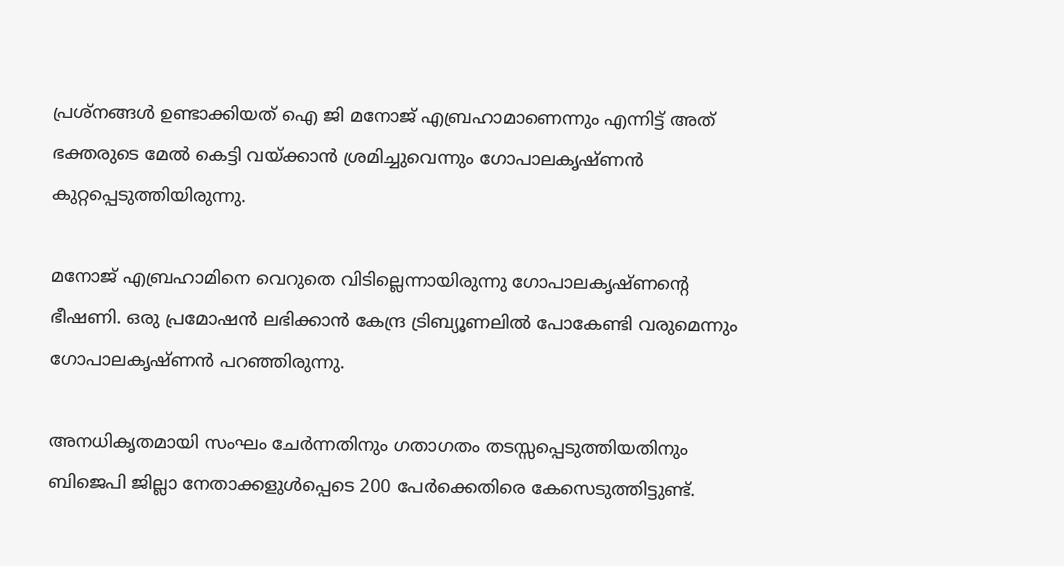പ്രശ്‌നങ്ങള്‍ ഉണ്ടാക്കിയത് ഐ ജി മനോജ് എബ്രഹാമാണെന്നും എന്നിട്ട് അത് ഭക്തരുടെ മേല്‍ കെട്ടി വയ്ക്കാന്‍ ശ്രമിച്ചുവെന്നും ഗോപാലകൃഷ്ണന്‍ കുറ്റപ്പെടുത്തിയിരുന്നു.

മനോജ് എബ്രഹാമിനെ വെറുതെ വിടില്ലെന്നായിരുന്നു ഗോപാലകൃഷ്ണന്റെ ഭീഷണി. ഒരു പ്രമോഷന്‍ ലഭിക്കാന്‍ കേന്ദ്ര ട്രിബ്യൂണലില്‍ പോകേണ്ടി വരുമെന്നും ഗോപാലകൃഷ്ണന്‍ പറഞ്ഞിരുന്നു.

അനധികൃതമായി സംഘം ചേര്‍ന്നതിനും ഗതാഗതം തടസ്സപ്പെടുത്തിയതിനും ബിജെപി ജില്ലാ നേതാക്കളുള്‍പ്പെടെ 200 പേര്‍ക്കെതിരെ കേസെടുത്തിട്ടുണ്ട്.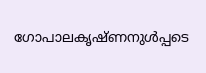ഗോപാലകൃഷ്ണനുള്‍പ്പടെ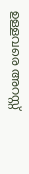ഉള്ളവരെ അറസ്റ്റ്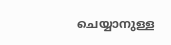ചെയ്യാനുള്ള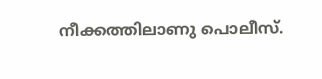നീക്കത്തിലാണു പൊലീസ്.